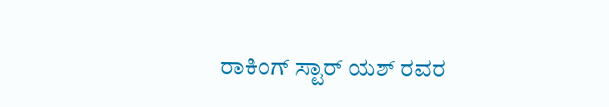ರಾಕಿಂಗ್ ಸ್ಟಾರ್ ಯಶ್ ರವರ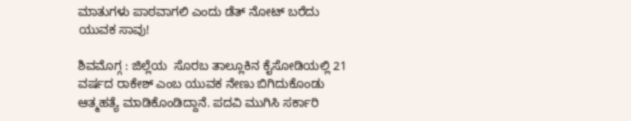ಮಾತುಗಳು ಪಾಠವಾಗಲಿ ಎಂದು ಡೆತ್ ನೋಟ್ ಬರೆದು ಯುವಕ ಸಾವು!

ಶಿವಮೊಗ್ಗ : ಜಿಲ್ಲೆಯ  ಸೊರಬ ತಾಲ್ಲೂಕಿನ ಕೈಸೋಡಿಯಲ್ಲಿ 21 ವರ್ಷದ ರಾಕೇಶ್ ಎಂಬ ಯುವಕ ನೇಣು ಬಿಗಿದುಕೊಂಡು ಆತ್ಮಹತ್ಯೆ ಮಾಡಿಕೊಂಡಿದ್ದಾನೆ. ಪದವಿ ಮುಗಿಸಿ ಸರ್ಕಾರಿ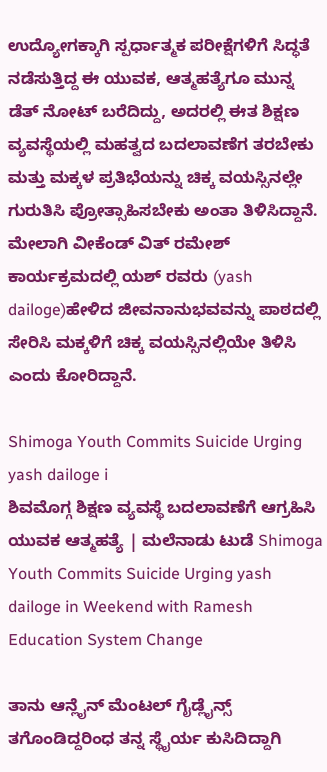ಉದ್ಯೋಗಕ್ಕಾಗಿ ಸ್ಪರ್ಧಾತ್ಮಕ ಪರೀಕ್ಷೆಗಳಿಗೆ ಸಿದ್ಧತೆ ನಡೆಸುತ್ತಿದ್ದ ಈ ಯುವಕ, ಆತ್ಮಹತ್ಯೆಗೂ ಮುನ್ನ ಡೆತ್ ನೋಟ್ ಬರೆದಿದ್ದು, ಅದರಲ್ಲಿ ಈತ ಶಿಕ್ಷಣ ವ್ಯವಸ್ಥೆಯಲ್ಲಿ ಮಹತ್ವದ ಬದಲಾವಣೆಗ ತರಬೇಕು ಮತ್ತು ಮಕ್ಕಳ ಪ್ರತಿಭೆಯನ್ನು ಚಿಕ್ಕ ವಯಸ್ಸಿನಲ್ಲೇ ಗುರುತಿಸಿ ಪ್ರೋತ್ಸಾಹಿಸಬೇಕು ಅಂತಾ ತಿಳಿಸಿದ್ದಾನೆ. ಮೇಲಾಗಿ ವೀಕೆಂಡ್ ವಿತ್ ರಮೇಶ್ ಕಾರ್ಯಕ್ರಮದಲ್ಲಿ ಯಶ್ ರವರು (yash dailoge)ಹೇಳಿದ ಜೀವನಾನುಭವವನ್ನು ಪಾಠದಲ್ಲಿ ಸೇರಿಸಿ ಮಕ್ಕಳಿಗೆ ಚಿಕ್ಕ ವಯಸ್ಸಿನಲ್ಲಿಯೇ ತಿಳಿಸಿ ಎಂದು ಕೋರಿದ್ದಾನೆ.

Shimoga Youth Commits Suicide Urging yash dailoge i
ಶಿವಮೊಗ್ಗ ಶಿಕ್ಷಣ ವ್ಯವಸ್ಥೆ ಬದಲಾವಣೆಗೆ ಆಗ್ರಹಿಸಿ ಯುವಕ ಆತ್ಮಹತ್ಯೆ | ಮಲೆನಾಡು ಟುಡೆ Shimoga Youth Commits Suicide Urging yash dailoge in Weekend with Ramesh Education System Change

ತಾನು ಆನ್ಲೈನ್ ಮೆಂಟಲ್ ಗೈಡ್ಲೈನ್ಸ್ ತಗೊಂಡಿದ್ದರಿಂಧ ತನ್ನ ಸ್ಥೈರ್ಯ ಕುಸಿದಿದ್ದಾಗಿ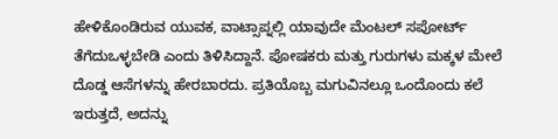ಹೇಳಿಕೊಂಡಿರುವ ಯುವಕ, ವಾಟ್ಸಾಪ್ನಲ್ಲಿ ಯಾವುದೇ ಮೆಂಟಲ್ ಸಪೋರ್ಟ್ ತೆಗೆದುಒಳ್ಳಬೇಡಿ ಎಂದು ತಿಳಿಸಿದ್ದಾನೆ. ಪೋಷಕರು ಮತ್ತು ಗುರುಗಳು ಮಕ್ಕಳ ಮೇಲೆ ದೊಡ್ಡ ಆಸೆಗಳನ್ನು ಹೇರಬಾರದು. ಪ್ರತಿಯೊಬ್ಬ ಮಗುವಿನಲ್ಲೂ ಒಂದೊಂದು ಕಲೆ ಇರುತ್ತದೆ, ಅದನ್ನು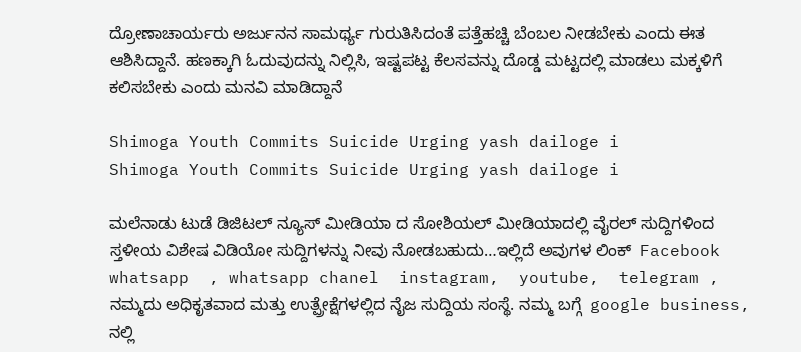ದ್ರೋಣಾಚಾರ್ಯರು ಅರ್ಜುನನ ಸಾಮರ್ಥ್ಯ ಗುರುತಿಸಿದಂತೆ ಪತ್ತೆಹಚ್ಚಿ ಬೆಂಬಲ ನೀಡಬೇಕು ಎಂದು ಈತ  ಆಶಿಸಿದ್ದಾನೆ. ಹಣಕ್ಕಾಗಿ ಓದುವುದನ್ನು ನಿಲ್ಲಿಸಿ, ಇಷ್ಟಪಟ್ಟ ಕೆಲಸವನ್ನು ದೊಡ್ಡ ಮಟ್ಟದಲ್ಲಿ ಮಾಡಲು ಮಕ್ಕಳಿಗೆ ಕಲಿಸಬೇಕು ಎಂದು ಮನವಿ ಮಾಡಿದ್ದಾನೆ

Shimoga Youth Commits Suicide Urging yash dailoge i
Shimoga Youth Commits Suicide Urging yash dailoge i

ಮಲೆನಾಡು ಟುಡೆ ಡಿಜಿಟಲ್ ನ್ಯೂಸ್ ಮೀಡಿಯಾ ದ ಸೋಶಿಯಲ್ ಮೀಡಿಯಾದಲ್ಲಿ ವೈರಲ್ ಸುದ್ದಿಗಳಿಂದ ಸ್ತಳೀಯ ವಿಶೇಷ ವಿಡಿಯೋ ಸುದ್ದಿಗಳನ್ನು ನೀವು ನೋಡಬಹುದು…ಇಲ್ಲಿದೆ ಅವುಗಳ ಲಿಂಕ್  Facebook whatsapp  , whatsapp chanel  instagram,  youtube,  telegram , ನಮ್ಮದು ಅಧಿಕೃತವಾದ ಮತ್ತು ಉತ್ಪ್ರೇಕ್ಷೆಗಳಲ್ಲಿದ ನೈಜ ಸುದ್ದಿಯ ಸಂಸ್ಥೆ. ನಮ್ಮ ಬಗ್ಗೆ  google business, ನಲ್ಲಿ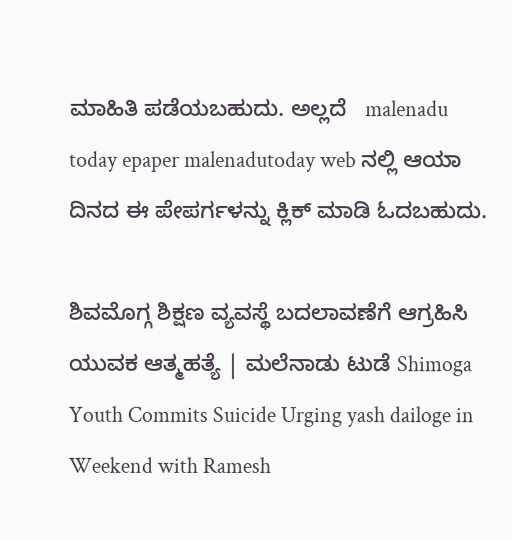ಮಾಹಿತಿ ಪಡೆಯಬಹುದು. ಅಲ್ಲದೆ   malenadu today epaper malenadutoday web ನಲ್ಲಿ ಆಯಾ ದಿನದ ಈ ಪೇಪರ್ಗಳನ್ನು ಕ್ಲಿಕ್ ಮಾಡಿ ಓದಬಹುದು.

ಶಿವಮೊಗ್ಗ ಶಿಕ್ಷಣ ವ್ಯವಸ್ಥೆ ಬದಲಾವಣೆಗೆ ಆಗ್ರಹಿಸಿ ಯುವಕ ಆತ್ಮಹತ್ಯೆ | ಮಲೆನಾಡು ಟುಡೆ Shimoga Youth Commits Suicide Urging yash dailoge in Weekend with Ramesh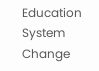Education System Change